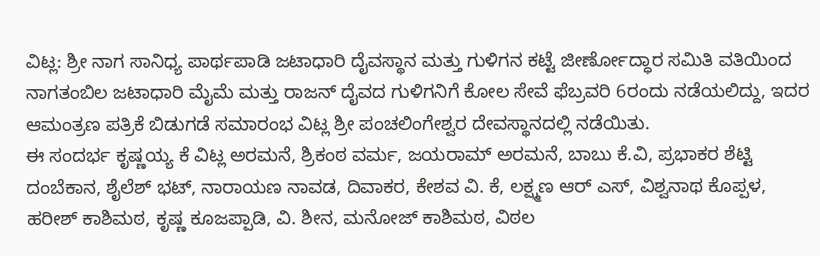ವಿಟ್ಲ: ಶ್ರೀ ನಾಗ ಸಾನಿಧ್ಯ ಪಾರ್ಥಪಾಡಿ ಜಟಾಧಾರಿ ದೈವಸ್ಥಾನ ಮತ್ತು ಗುಳಿಗನ ಕಟ್ಟೆ ಜೀರ್ಣೋದ್ಧಾರ ಸಮಿತಿ ವತಿಯಿಂದ ನಾಗತಂಬಿಲ ಜಟಾಧಾರಿ ಮೈಮೆ ಮತ್ತು ರಾಜನ್ ದೈವದ ಗುಳಿಗನಿಗೆ ಕೋಲ ಸೇವೆ ಫೆಬ್ರವರಿ 6ರಂದು ನಡೆಯಲಿದ್ದು, ಇದರ ಆಮಂತ್ರಣ ಪತ್ರಿಕೆ ಬಿಡುಗಡೆ ಸಮಾರಂಭ ವಿಟ್ಲ ಶ್ರೀ ಪಂಚಲಿಂಗೇಶ್ವರ ದೇವಸ್ಥಾನದಲ್ಲಿ ನಡೆಯಿತು.
ಈ ಸಂದರ್ಭ ಕೃಷ್ಣಯ್ಯ ಕೆ ವಿಟ್ಲ ಅರಮನೆ, ಶ್ರಿಕಂಠ ವರ್ಮ, ಜಯರಾಮ್ ಅರಮನೆ, ಬಾಬು ಕೆ.ವಿ, ಪ್ರಭಾಕರ ಶೆಟ್ಟಿ ದಂಬೆಕಾನ, ಶೈಲೆಶ್ ಭಟ್, ನಾರಾಯಣ ನಾವಡ, ದಿವಾಕರ, ಕೇಶವ ವಿ. ಕೆ, ಲಕ್ಷ್ಮಣ ಆರ್ ಎಸ್, ವಿಶ್ವನಾಥ ಕೊಪ್ಪಳ, ಹರೀಶ್ ಕಾಶಿಮಠ, ಕೃಷ್ಣ ಕೂಜಪ್ಪಾಡಿ, ವಿ. ಶೀನ, ಮನೋಜ್ ಕಾಶಿಮಠ, ವಿಠಲ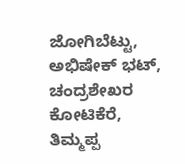ಜೋಗಿಬೆಟ್ಟು, ಅಭಿಷೇಕ್ ಭಟ್, ಚಂದ್ರಶೇಖರ ಕೋಟಿಕೆರೆ, ತಿಮ್ಮಪ್ಪ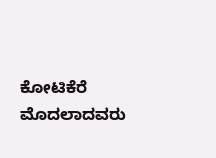ಕೋಟಿಕೆರೆ ಮೊದಲಾದವರು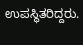ಉಪಸ್ಥಿತರಿದ್ದರು.